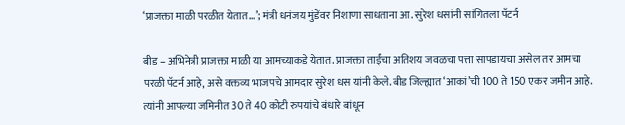‘प्राजक्ता माळी परळीत येतात…’; मंत्री धनंजय मुंडेंवर निशाणा साधताना आ. सुरेश धसांनी सांगितला पॅटर्न

बीड – अभिनेत्री प्राजक्ता माळी या आमच्याकडे येतात. प्राजक्ता ताईंचा अतिशय जवळचा पत्ता सापडायचा असेल तर आमचा परळी पॅटर्न आहे, असे वक्तव्य भाजपचे आमदार सुरेश धस यांनी केले. बीड जिल्ह्यात ‘आकां’ची 100 ते 150 एकर जमीन आहे. त्यांनी आपल्या जमिनीत 30 ते 40 कोटी रुपयांचे बंधारे बांधून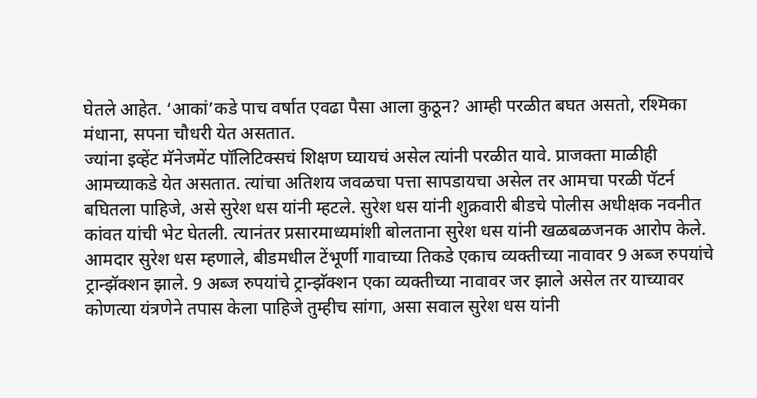घेतले आहेत. ‘आकां’कडे पाच वर्षात एवढा पैसा आला कुठून? आम्ही परळीत बघत असतो, रश्मिका मंधाना, सपना चौधरी येत असतात.
ज्यांना इव्हेंट मॅनेजमेंट पॉलिटिक्सचं शिक्षण घ्यायचं असेल त्यांनी परळीत यावे. प्राजक्ता माळीही आमच्याकडे येत असतात. त्यांचा अतिशय जवळचा पत्ता सापडायचा असेल तर आमचा परळी पॅटर्न बघितला पाहिजे, असे सुरेश धस यांनी म्हटले. सुरेश धस यांनी शुक्रवारी बीडचे पोलीस अधीक्षक नवनीत कांवत यांची भेट घेतली. त्यानंतर प्रसारमाध्यमांशी बोलताना सुरेश धस यांनी खळबळजनक आरोप केले.
आमदार सुरेश धस म्हणाले, बीडमधील टेंभूर्णी गावाच्या तिकडे एकाच व्यक्तीच्या नावावर 9 अब्ज रुपयांचे ट्रान्झॅक्शन झाले. 9 अब्ज रुपयांचे ट्रान्झॅक्शन एका व्यक्तीच्या नावावर जर झाले असेल तर याच्यावर कोणत्या यंत्रणेने तपास केला पाहिजे तुम्हीच सांगा, असा सवाल सुरेश धस यांनी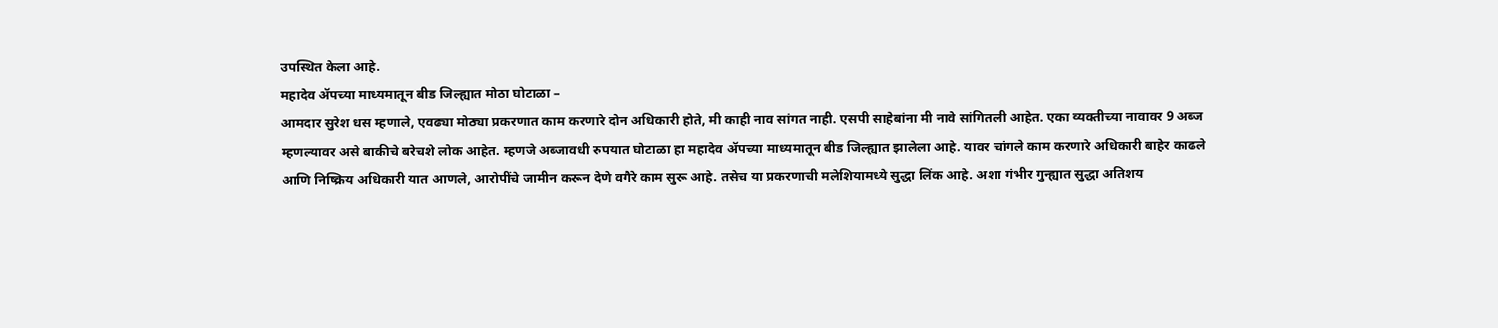उपस्थित केला आहे.
महादेव ॲपच्या माध्यमातून बीड जिल्ह्यात मोठा घोटाळा –
आमदार सुरेश धस म्हणाले, एवढ्या मोठ्या प्रकरणात काम करणारे दोन अधिकारी होते, मी काही नाव सांगत नाही. एसपी साहेबांना मी नावे सांगितली आहेत. एका व्यक्तीच्या नावावर 9 अब्ज म्हणल्यावर असे बाकीचे बरेचशे लोक आहेत. म्हणजे अब्जावधी रुपयात घोटाळा हा महादेव ॲपच्या माध्यमातून बीड जिल्ह्यात झालेला आहे. यावर चांगले काम करणारे अधिकारी बाहेर काढले आणि निष्क्रिय अधिकारी यात आणले, आरोपींचे जामीन करून देणे वगैरे काम सुरू आहे. तसेच या प्रकरणाची मलेशियामध्ये सुद्धा लिंक आहे. अशा गंभीर गुन्ह्यात सुद्धा अतिशय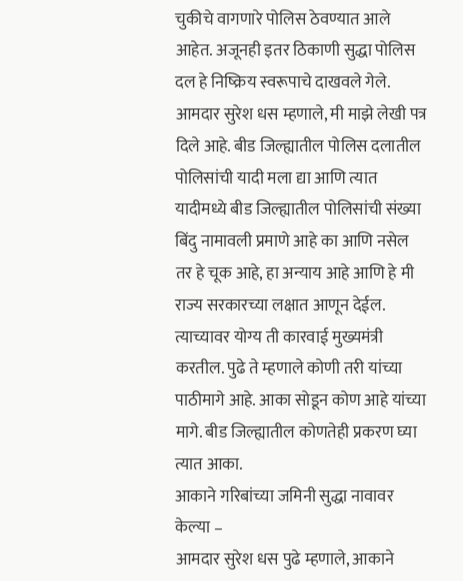चुकीचे वागणारे पोलिस ठेवण्यात आले आहेत. अजूनही इतर ठिकाणी सुद्धा पोलिस दल हे निष्क्रिय स्वरूपाचे दाखवले गेले.
आमदार सुरेश धस म्हणाले, मी माझे लेखी पत्र दिले आहे. बीड जिल्ह्यातील पोलिस दलातील पोलिसांची यादी मला द्या आणि त्यात यादीमध्ये बीड जिल्ह्यातील पोलिसांची संख्या बिंदु नामावली प्रमाणे आहे का आणि नसेल तर हे चूक आहे, हा अन्याय आहे आणि हे मी राज्य सरकारच्या लक्षात आणून देईल. त्याच्यावर योग्य ती कारवाई मुख्यमंत्री करतील. पुढे ते म्हणाले कोणी तरी यांच्या पाठीमागे आहे. आका सोडून कोण आहे यांच्या मागे. बीड जिल्ह्यातील कोणतेही प्रकरण घ्या त्यात आका.
आकाने गरिबांच्या जमिनी सुद्धा नावावर केल्या –
आमदार सुरेश धस पुढे म्हणाले, आकाने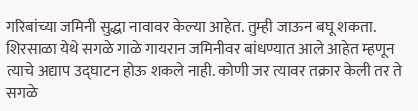गरिबांच्या जमिनी सुद्धा नावावर केल्या आहेत. तुम्ही जाऊन बघू शकता. शिरसाळा येथे सगळे गाळे गायरान जमिनीवर बांधण्यात आले आहेत म्हणून त्याचे अद्याप उद्घाटन होऊ शकले नाही. कोणी जर त्यावर तक्रार केली तर ते सगळे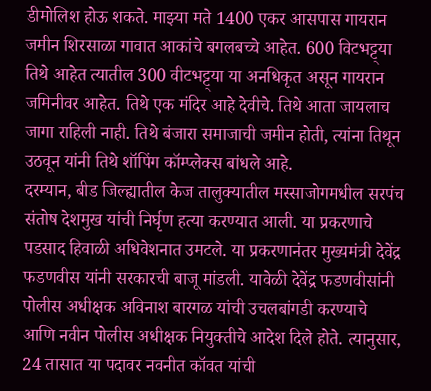डीमोलिश होऊ शकते. माझ्या मते 1400 एकर आसपास गायरान जमीन शिरसाळा गावात आकांचे बगलबच्चे आहेत. 600 विटभट्ट्या तिथे आहेत त्यातील 300 वीटभट्ट्या या अनधिकृत असून गायरान जमिनीवर आहेत. तिथे एक मंदिर आहे देवीचे. तिथे आता जायलाच जागा राहिली नाही. तिथे बंजारा समाजाची जमीन होती, त्यांना तिथून उठवून यांनी तिथे शॉपिंग कॉम्प्लेक्स बांधले आहे.
दरम्यान, बीड जिल्ह्यातील केज तालुक्यातील मस्साजोगमधील सरपंच संतोष देशमुख यांची निर्घृण हत्या करण्यात आली. या प्रकरणाचे पडसाद हिवाळी अधिवेशनात उमटले. या प्रकरणानंतर मुख्यमंत्री देवेंद्र फडणवीस यांनी सरकारची बाजू मांडली. यावेळी देवेंद्र फडणवीसांनी पोलीस अधीक्षक अविनाश बारगळ यांची उचलबांगडी करण्याचे आणि नवीन पोलीस अधीक्षक नियुक्तीचे आदेश दिले होते. त्यानुसार, 24 तासात या पदावर नवनीत कॉवत यांची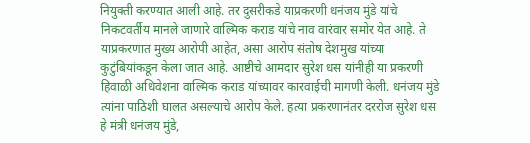नियुक्ती करण्यात आली आहे. तर दुसरीकडे याप्रकरणी धनंजय मुंडे यांचे निकटवर्तीय मानले जाणारे वाल्मिक कराड यांचे नाव वारंवार समोर येत आहे. ते याप्रकरणात मुख्य आरोपी आहेत, असा आरोप संतोष देशमुख यांच्या कुटुंबियांकडून केला जात आहे. आष्टीचे आमदार सुरेश धस यांनीही या प्रकरणी हिवाळी अधिवेशना वाल्मिक कराड यांच्यावर कारवाईची मागणी केली. धनंजय मुंडे त्यांना पाठिशी घालत असल्याचे आरोप केले. हत्या प्रकरणानंतर दररोज सुरेश धस हे मंत्री धनंजय मुंडे,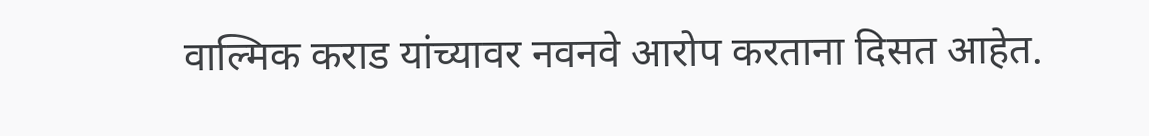वाल्मिक कराड यांच्यावर नवनवे आरोप करताना दिसत आहेत.